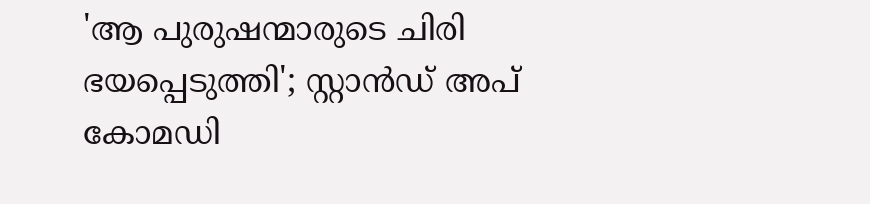'ആ പുരുഷന്മാരുടെ ചിരി ഭയപ്പെടുത്തി'; സ്റ്റാൻഡ് അപ് കോമഡി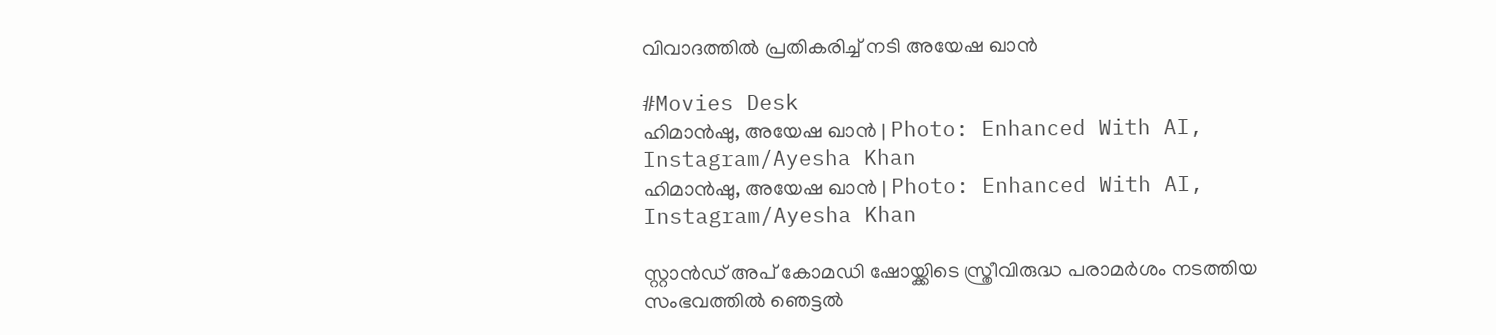വിവാദത്തിൽ പ്രതികരിച്ച് നടി അയേഷ ഖാൻ

#Movies Desk
ഹിമാന്‍ഷു, അയേഷ ഖാന്‍ | Photo: Enhanced With AI, Instagram/Ayesha Khan
ഹിമാന്‍ഷു, അയേഷ ഖാന്‍ | Photo: Enhanced With AI, Instagram/Ayesha Khan

സ്റ്റാൻഡ് അപ് കോമഡി ഷോയ്ക്കിടെ സ്ത്രീവിരുദ്ധ പരാമർശം നടത്തിയ സംഭവത്തിൽ ഞെട്ടൽ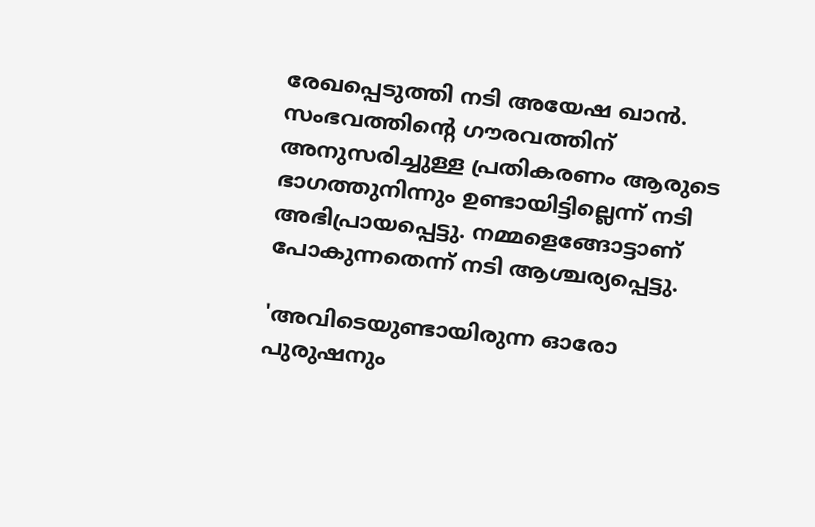രേഖപ്പെടുത്തി നടി അയേഷ ഖാൻ. സംഭവത്തിന്റെ ഗൗരവത്തിന് അനുസരിച്ചുള്ള പ്രതികരണം ആരുടെ ഭാഗത്തുനിന്നും ഉണ്ടായിട്ടില്ലെന്ന് നടി അഭിപ്രായപ്പെട്ടു. നമ്മളെങ്ങോട്ടാണ് പോകുന്നതെന്ന് നടി ആശ്ചര്യപ്പെട്ടു.

'അവിടെയുണ്ടായിരുന്ന ഓരോ പുരുഷനും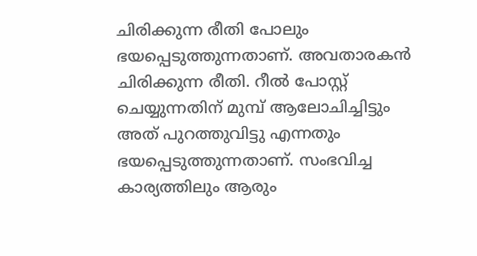ചിരിക്കുന്ന രീതി പോലും ഭയപ്പെടുത്തുന്നതാണ്. അവതാരകൻ ചിരിക്കുന്ന രീതി. റീൽ പോസ്റ്റ് ചെയ്യുന്നതിന് മുമ്പ് ആലോചിച്ചിട്ടും അത് പുറത്തുവിട്ടു എന്നതും ഭയപ്പെടുത്തുന്നതാണ്. സംഭവിച്ച കാര്യത്തിലും ആരും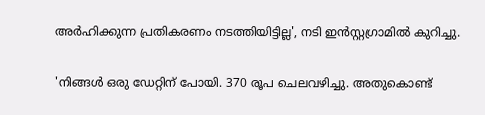അർഹിക്കുന്ന പ്രതികരണം നടത്തിയിട്ടില്ല', നടി ഇൻസ്റ്റഗ്രാമിൽ കുറിച്ചു.

'നിങ്ങൾ ഒരു ഡേറ്റിന് പോയി. 370 രൂപ ചെലവഴിച്ചു. അതുകൊണ്ട്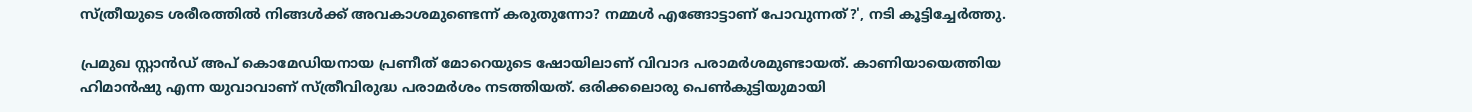സ്ത്രീയുടെ ശരീരത്തിൽ നിങ്ങൾക്ക് അവകാശമുണ്ടെന്ന് കരുതുന്നോ? നമ്മൾ എങ്ങോട്ടാണ് പോവുന്നത്?', നടി കൂട്ടിച്ചേർത്തു.

പ്രമുഖ സ്റ്റാൻഡ് അപ് കൊമേഡിയനായ പ്രണീത് മോറെയുടെ ഷോയിലാണ് വിവാദ പരാമർശമുണ്ടായത്. കാണിയായെത്തിയ ഹിമാൻഷു എന്ന യുവാവാണ് സ്ത്രീവിരുദ്ധ പരാമർശം നടത്തിയത്. ഒരിക്കലൊരു പെൺകുട്ടിയുമായി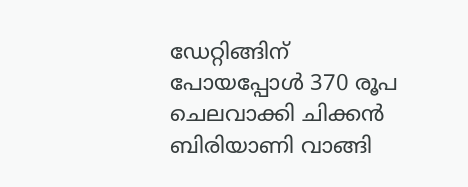ഡേറ്റിങ്ങിന് പോയപ്പോൾ 370 രൂപ ചെലവാക്കി ചിക്കൻ ബിരിയാണി വാങ്ങി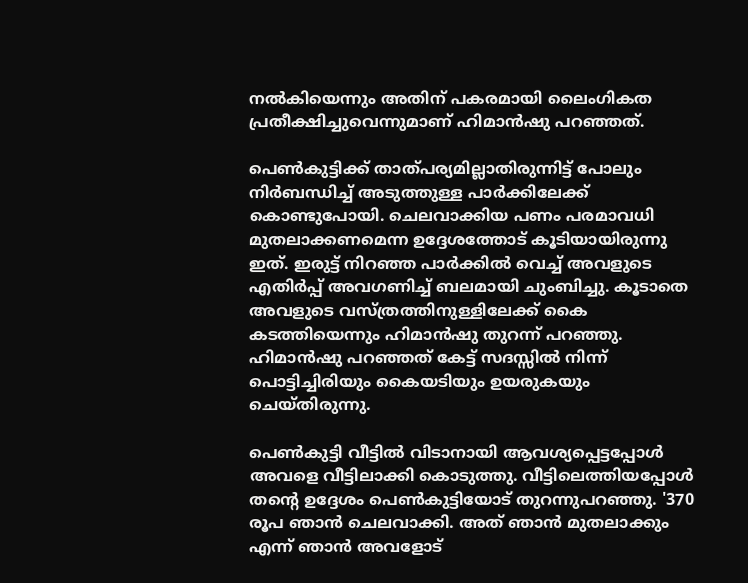നൽകിയെന്നും അതിന് പകരമായി ലൈംഗികത പ്രതീക്ഷിച്ചുവെന്നുമാണ് ഹിമാൻഷു പറഞ്ഞത്.

പെൺകുട്ടിക്ക് താത്പര്യമില്ലാതിരുന്നിട്ട് പോലും നിർബന്ധിച്ച് അടുത്തുള്ള പാർക്കിലേക്ക് കൊണ്ടുപോയി. ചെലവാക്കിയ പണം പരമാവധി മുതലാക്കണമെന്ന ഉദ്ദേശത്തോട് കൂടിയായിരുന്നു ഇത്. ഇരുട്ട് നിറഞ്ഞ പാർക്കിൽ വെച്ച് അവളുടെ എതിർപ്പ് അവഗണിച്ച് ബലമായി ചുംബിച്ചു. കൂടാതെ അവളുടെ വസ്ത്രത്തിനുള്ളിലേക്ക് കൈ കടത്തിയെന്നും ഹിമാൻഷു തുറന്ന് പറഞ്ഞു. ഹിമാൻഷു പറഞ്ഞത് കേട്ട് സദസ്സിൽ നിന്ന് പൊട്ടിച്ചിരിയും കൈയടിയും ഉയരുകയും ചെയ്തിരുന്നു.

പെൺകുട്ടി വീട്ടിൽ വിടാനായി ആവശ്യപ്പെട്ടപ്പോൾ അവളെ വീട്ടിലാക്കി കൊടുത്തു. വീട്ടിലെത്തിയപ്പോൾ തന്റെ ഉദ്ദേശം പെൺകുട്ടിയോട് തുറന്നുപറഞ്ഞു. '370 രൂപ ഞാൻ ചെലവാക്കി. അത് ഞാൻ മുതലാക്കും എന്ന് ഞാൻ അവളോട്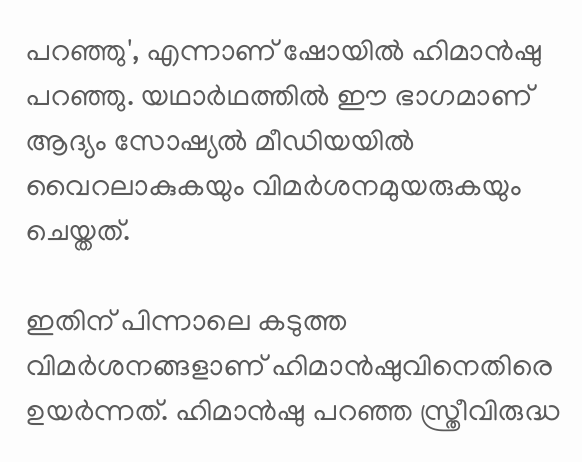പറഞ്ഞു', എന്നാണ് ഷോയിൽ ഹിമാൻഷു പറഞ്ഞു. യഥാർഥത്തിൽ ഈ ഭാഗമാണ് ആദ്യം സോഷ്യൽ മീഡിയയിൽ വൈറലാകുകയും വിമർശനമുയരുകയും ചെയ്തത്.

ഇതിന് പിന്നാലെ കടുത്ത വിമർശനങ്ങളാണ് ഹിമാൻഷുവിനെതിരെ ഉയർന്നത്. ഹിമാൻഷു പറഞ്ഞ സ്ത്രീവിരുദ്ധ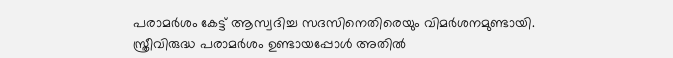പരാമർശം കേട്ട് ആസ്വദിച്ച സദസിനെതിരെയും വിമർശനമുണ്ടായി. സ്ത്രീവിരുദ്ധ പരാമർശം ഉണ്ടായപ്പോൾ അതിൽ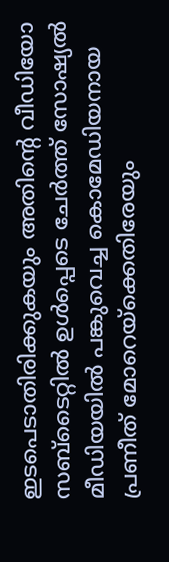ഇടപെടാതിരിക്കുകയും അതിന്റെ വീഡിയോ സബ്ടൈറ്റിൽ ഉൾപ്പെടെ ചേർത്ത് സോഷ്യൽ മീഡിയയിൽ പങ്കുവെച്ച കൊമേഡിയനായ പ്രണീത് മോറെയ്ക്കെതിരേയും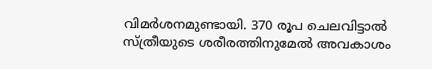വിമർശനമുണ്ടായി. 370 രൂപ ചെലവിട്ടാൽ സ്ത്രീയുടെ ശരീരത്തിനുമേൽ അവകാശം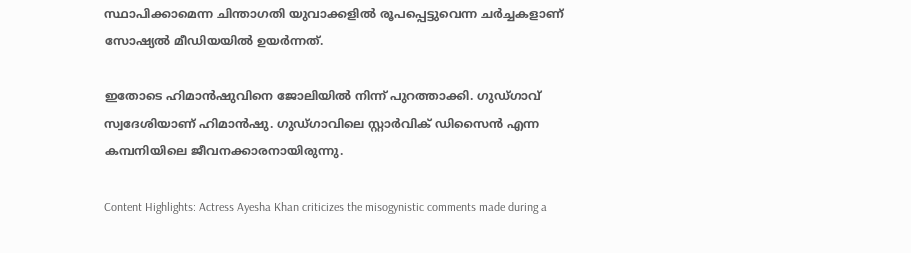സ്ഥാപിക്കാമെന്ന ചിന്താഗതി യുവാക്കളിൽ രൂപപ്പെട്ടുവെന്ന ചർച്ചകളാണ് സോഷ്യൽ മീഡിയയിൽ ഉയർന്നത്.

ഇതോടെ ഹിമാൻഷുവിനെ ജോലിയിൽ നിന്ന് പുറത്താക്കി. ഗുഡ്ഗാവ് സ്വദേശിയാണ് ഹിമാൻഷു. ഗുഡ്ഗാവിലെ സ്റ്റാർവിക് ഡിസൈൻ എന്ന കമ്പനിയിലെ ജീവനക്കാരനായിരുന്നു.

Content Highlights: Actress Ayesha Khan criticizes the misogynistic comments made during a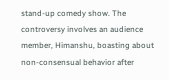stand-up comedy show. The controversy involves an audience member, Himanshu, boasting about non-consensual behavior after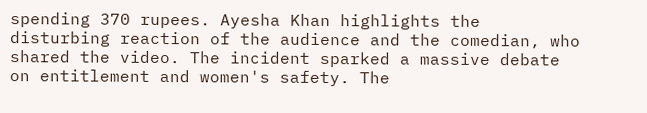spending 370 rupees. Ayesha Khan highlights the disturbing reaction of the audience and the comedian, who shared the video. The incident sparked a massive debate on entitlement and women's safety. The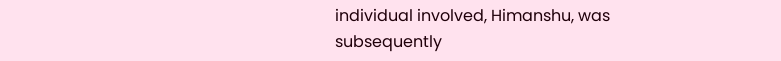individual involved, Himanshu, was subsequently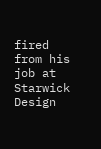fired from his job at Starwick Design